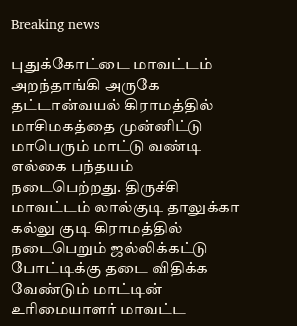Breaking news

புதுக்கோட்டை மாவட்டம் அறந்தாங்கி அருகே தட்டான்வயல் கிராமத்தில் மாசிமகத்தை முன்னிட்டு மாபெரும் மாட்டு வண்டி எல்கை பந்தயம் நடைபெற்றது. திருச்சி மாவட்டம் லால்குடி தாலுக்கா கல்லு குடி கிராமத்தில் நடைபெறும் ஜல்லிக்கட்டு போட்டிக்கு தடை விதிக்க வேண்டும் மாட்டின் உரிமையாளர் மாவட்ட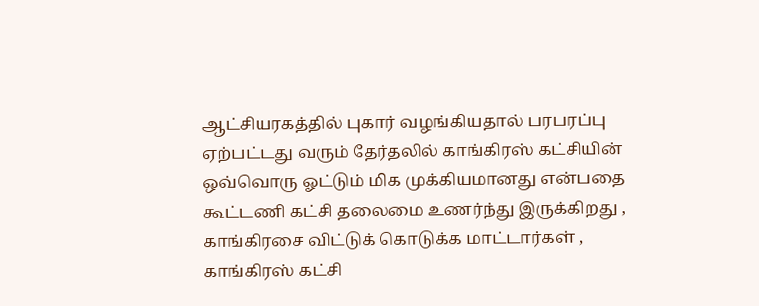ஆட்சியரகத்தில் புகார் வழங்கியதால் பரபரப்பு ஏற்பட்டது வரும் தேர்தலில் காங்கிரஸ் கட்சியின் ஒவ்வொரு ஓட்டும் மிக முக்கியமானது என்பதை கூட்டணி கட்சி தலைமை உணர்ந்து இருக்கிறது , காங்கிரசை விட்டுக் கொடுக்க மாட்டார்கள் , காங்கிரஸ் கட்சி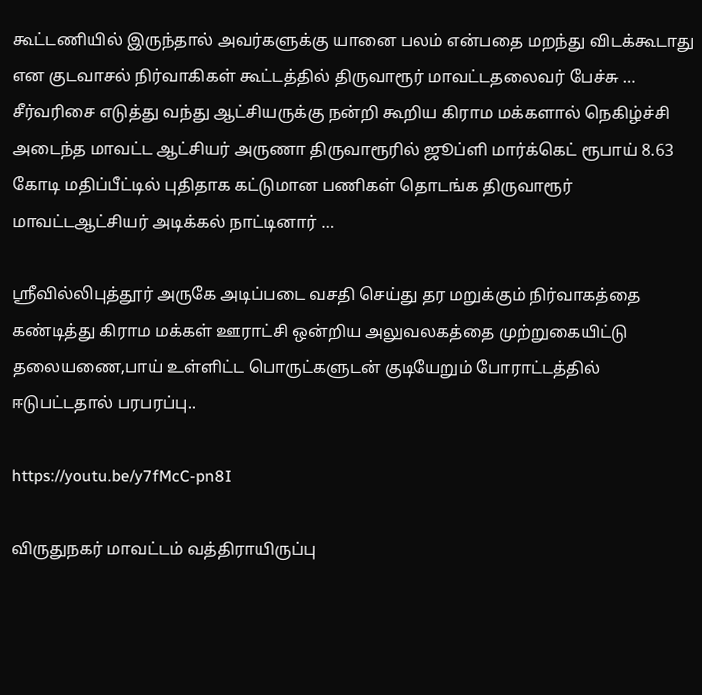கூட்டணியில் இருந்தால் அவர்களுக்கு யானை பலம் என்பதை மறந்து விடக்கூடாது என குடவாசல் நிர்வாகிகள் கூட்டத்தில் திருவாரூர் மாவட்டதலைவர் பேச்சு … சீர்வரிசை எடுத்து வந்து ஆட்சியருக்கு நன்றி கூறிய கிராம மக்களால் நெகிழ்ச்சி அடைந்த மாவட்ட ஆட்சியர் அருணா திருவாரூரில் ஜூப்ளி மார்க்கெட் ரூபாய் 8.63 கோடி மதிப்பீட்டில் புதிதாக கட்டுமான பணிகள் தொடங்க திருவாரூர் மாவட்டஆட்சியர் அடிக்கல் நாட்டினார் …

ஸ்ரீவில்லிபுத்தூர் அருகே அடிப்படை வசதி செய்து தர மறுக்கும் நிர்வாகத்தை கண்டித்து கிராம மக்கள் ஊராட்சி ஒன்றிய அலுவலகத்தை முற்றுகையிட்டு தலையணை,பாய் உள்ளிட்ட பொருட்களுடன் குடியேறும் போராட்டத்தில் ஈடுபட்டதால் பரபரப்பு..

https://youtu.be/y7fMcC-pn8I

விருதுநகர் மாவட்டம் வத்திராயிருப்பு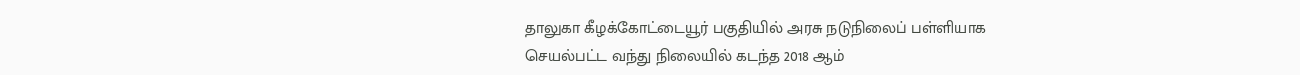தாலுகா கீழக்கோட்டையூர் பகுதியில் அரசு நடுநிலைப் பள்ளியாக செயல்பட்ட வந்து நிலையில் கடந்த 2018 ஆம்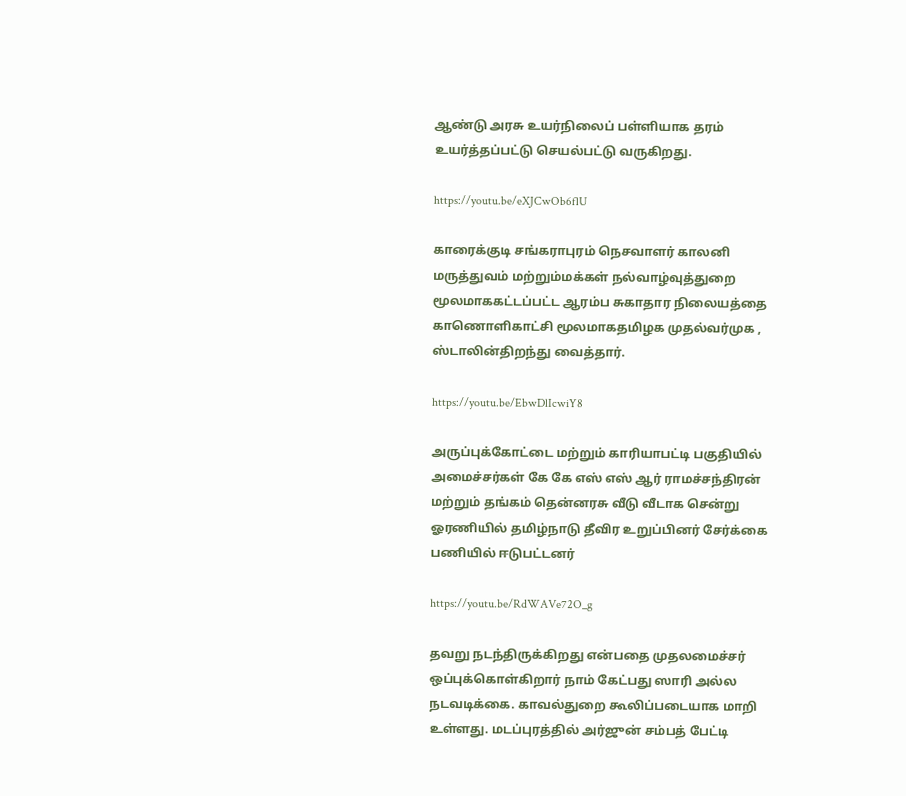ஆண்டு அரசு உயர்நிலைப் பள்ளியாக தரம் உயர்த்தப்பட்டு செயல்பட்டு வருகிறது.

https://youtu.be/eXJCwOb6flU

காரைக்குடி சங்கராபுரம் நெசவாளர் காலனி மருத்துவம் மற்றும்மக்கள் நல்வாழ்வுத்துறை மூலமாககட்டப்பட்ட ஆரம்ப சுகாதார நிலையத்தை காணொளிகாட்சி மூலமாகதமிழக முதல்வர்முக , ஸ்டாலின்திறந்து வைத்தார்.

https://youtu.be/EbwDlIcwiY8

அருப்புக்கோட்டை மற்றும் காரியாபட்டி பகுதியில் அமைச்சர்கள் கே கே எஸ் எஸ் ஆர் ராமச்சந்திரன்‌ மற்றும் தங்கம் தென்னரசு வீடு வீடாக சென்று ஓரணியில் தமிழ்நாடு தீவிர உறுப்பினர் சேர்க்கை பணியில் ஈடுபட்டனர்

https://youtu.be/RdWAVe72O_g

தவறு நடந்திருக்கிறது என்பதை முதலமைச்சர் ஒப்புக்கொள்கிறார் நாம் கேட்பது ஸாரி அல்ல நடவடிக்கை. காவல்துறை கூலிப்படையாக மாறி உள்ளது. மடப்புரத்தில் அர்ஜுன் சம்பத் பேட்டி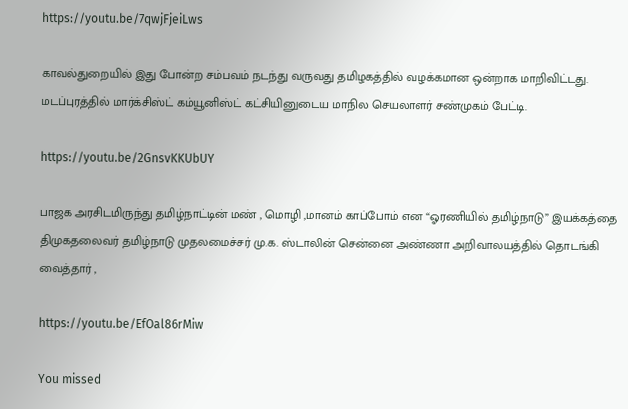https://youtu.be/7qwjFjeiLws

காவல்துறையில் இது போன்ற சம்பவம் நடந்து வருவது தமிழகத்தில் வழக்கமான ஒன்றாக மாறிவிட்டது. மடப்புரத்தில் மார்க்சிஸ்ட் கம்யூனிஸ்ட் கட்சியினுடைய மாநில செயலாளர் சண்முகம் பேட்டி.

https://youtu.be/2GnsvKKUbUY

பாஜக அரசிடமிருந்து தமிழ்நாட்டின் மண் , மொழி ,மானம் காப்போம் என “ஓரணியில் தமிழ்நாடு” இயக்கத்தை திமுகதலைவர் தமிழ்நாடு முதலமைச்சர் மு.க. ஸ்டாலின் சென்னை அண்ணா அறிவாலயத்தில் தொடங்கி வைத்தார் ,

https://youtu.be/EfOal86rMiw

You missed